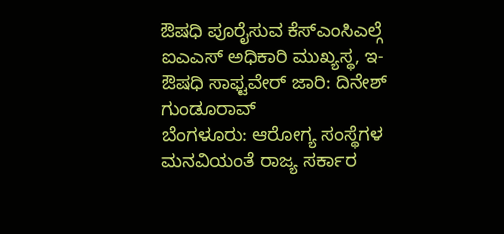ಔಷಧಿ ಪೂರೈಸುವ ಕೆಸ್ಎಂಸಿಎಲ್ಗೆ ಐಎಎಸ್ ಅಧಿಕಾರಿ ಮುಖ್ಯಸ್ಥ, ಇ-ಔಷಧಿ ಸಾಫ್ಟವೇರ್ ಜಾರಿ: ದಿನೇಶ್ ಗುಂಡೂರಾವ್
ಬೆಂಗಳೂರು: ಆರೋಗ್ಯ ಸಂಸ್ಥೆಗಳ ಮನವಿಯಂತೆ ರಾಜ್ಯ ಸರ್ಕಾರ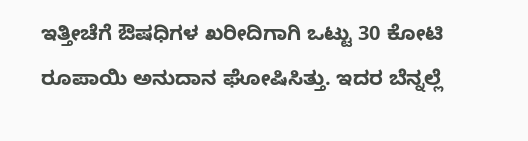ಇತ್ತೀಚೆಗೆ ಔಷಧಿಗಳ ಖರೀದಿಗಾಗಿ ಒಟ್ಟು 30 ಕೋಟಿ ರೂಪಾಯಿ ಅನುದಾನ ಘೋಷಿಸಿತ್ತು. ಇದರ ಬೆನ್ನಲ್ಲೆ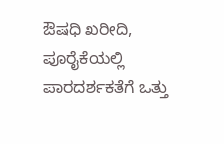ಔಷಧಿ ಖರೀದಿ, ಪೂರೈಕೆಯಲ್ಲಿ ಪಾರದರ್ಶಕತೆಗೆ ಒತ್ತು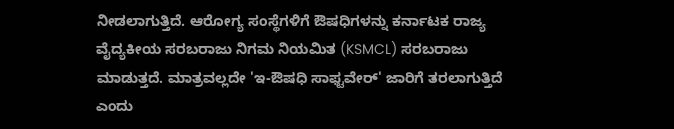ನೀಡಲಾಗುತ್ತಿದೆ. ಆರೋಗ್ಯ ಸಂಸ್ಥೆಗಳಿಗೆ ಔಷಧಿಗಳನ್ನು ಕರ್ನಾಟಕ ರಾಜ್ಯ ವೈದ್ಯಕೀಯ ಸರಬರಾಜು ನಿಗಮ ನಿಯಮಿತ (KSMCL) ಸರಬರಾಜು ಮಾಡುತ್ತದೆ. ಮಾತ್ರವಲ್ಲದೇ 'ಇ-ಔಷಧಿ ಸಾಫ್ಟವೇರ್' ಜಾರಿಗೆ ತರಲಾಗುತ್ತಿದೆ ಎಂದು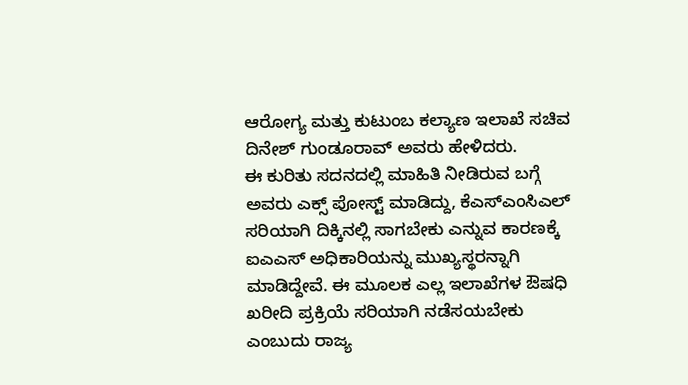ಆರೋಗ್ಯ ಮತ್ತು ಕುಟುಂಬ ಕಲ್ಯಾಣ ಇಲಾಖೆ ಸಚಿವ ದಿನೇಶ್ ಗುಂಡೂರಾವ್ ಅವರು ಹೇಳಿದರು.
ಈ ಕುರಿತು ಸದನದಲ್ಲಿ ಮಾಹಿತಿ ನೀಡಿರುವ ಬಗ್ಗೆ ಅವರು ಎಕ್ಸ್ ಪೋಸ್ಟ್ ಮಾಡಿದ್ದು, ಕೆಎಸ್ಎಂಸಿಎಲ್ ಸರಿಯಾಗಿ ದಿಕ್ಕಿನಲ್ಲಿ ಸಾಗಬೇಕು ಎನ್ನುವ ಕಾರಣಕ್ಕೆ ಐಎಎಸ್ ಅಧಿಕಾರಿಯನ್ನು ಮುಖ್ಯಸ್ಥರನ್ನಾಗಿ ಮಾಡಿದ್ದೇವೆ. ಈ ಮೂಲಕ ಎಲ್ಲ ಇಲಾಖೆಗಳ ಔಷಧಿ ಖರೀದಿ ಪ್ರಕ್ರಿಯೆ ಸರಿಯಾಗಿ ನಡೆಸಯಬೇಕು ಎಂಬುದು ರಾಜ್ಯ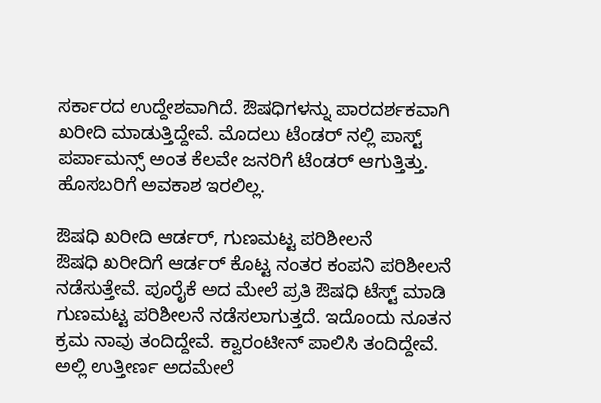ಸರ್ಕಾರದ ಉದ್ದೇಶವಾಗಿದೆ. ಔಷಧಿಗಳನ್ನು ಪಾರದರ್ಶಕವಾಗಿ ಖರೀದಿ ಮಾಡುತ್ತಿದ್ದೇವೆ. ಮೊದಲು ಟೆಂಡರ್ ನಲ್ಲಿ ಪಾಸ್ಟ್ ಪರ್ಪಾಮನ್ಸ್ ಅಂತ ಕೆಲವೇ ಜನರಿಗೆ ಟೆಂಡರ್ ಆಗುತ್ತಿತ್ತು. ಹೊಸಬರಿಗೆ ಅವಕಾಶ ಇರಲಿಲ್ಲ.

ಔಷಧಿ ಖರೀದಿ ಆರ್ಡರ್, ಗುಣಮಟ್ಟ ಪರಿಶೀಲನೆ
ಔಷಧಿ ಖರೀದಿಗೆ ಆರ್ಡರ್ ಕೊಟ್ಟ ನಂತರ ಕಂಪನಿ ಪರಿಶೀಲನೆ ನಡೆಸುತ್ತೇವೆ. ಪೂರೈಕೆ ಅದ ಮೇಲೆ ಪ್ರತಿ ಔಷಧಿ ಟೆಸ್ಟ್ ಮಾಡಿ ಗುಣಮಟ್ಟ ಪರಿಶೀಲನೆ ನಡೆಸಲಾಗುತ್ತದೆ. ಇದೊಂದು ನೂತನ ಕ್ರಮ ನಾವು ತಂದಿದ್ದೇವೆ. ಕ್ವಾರಂಟೀನ್ ಪಾಲಿಸಿ ತಂದಿದ್ದೇವೆ. ಅಲ್ಲಿ ಉತ್ತೀರ್ಣ ಅದಮೇಲೆ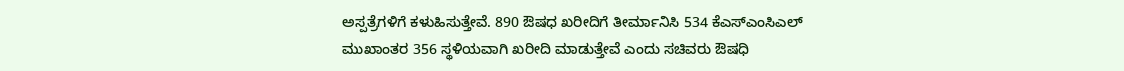ಅಸ್ಪತ್ರೆಗಳಿಗೆ ಕಳುಹಿಸುತ್ತೇವೆ. 890 ಔಷಧ ಖರೀದಿಗೆ ತೀರ್ಮಾನಿಸಿ 534 ಕೆಎಸ್ಎಂಸಿಎಲ್ ಮುಖಾಂತರ 356 ಸ್ಥಳಿಯವಾಗಿ ಖರೀದಿ ಮಾಡುತ್ತೇವೆ ಎಂದು ಸಚಿವರು ಔಷಧಿ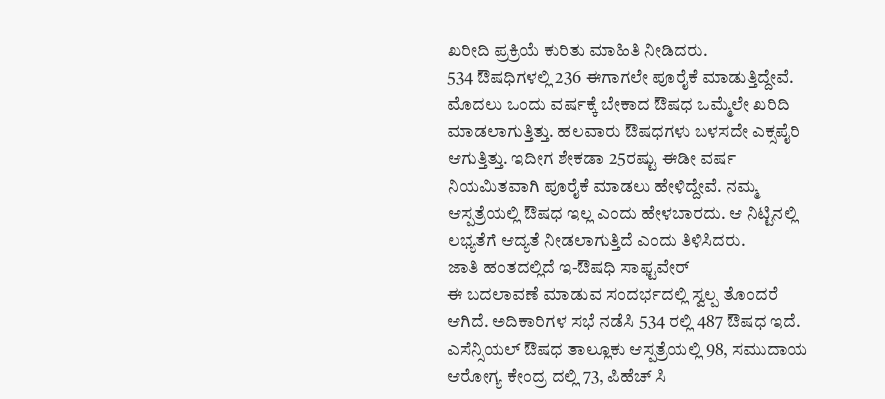ಖರೀದಿ ಪ್ರಕ್ರಿಯೆ ಕುರಿತು ಮಾಹಿತಿ ನೀಡಿದರು.
534 ಔಷಧಿಗಳಲ್ಲಿ 236 ಈಗಾಗಲೇ ಪೂರೈಕೆ ಮಾಡುತ್ತಿದ್ದೇವೆ. ಮೊದಲು ಒಂದು ವರ್ಷಕ್ಕೆ ಬೇಕಾದ ಔಷಧ ಒಮ್ಮೆಲೇ ಖರಿದಿ ಮಾಡಲಾಗುತ್ತಿತ್ತು. ಹಲವಾರು ಔಷಧಗಳು ಬಳಸದೇ ಎಕ್ಸಪೈರಿ ಆಗುತ್ತಿತ್ತು. ಇದೀಗ ಶೇಕಡಾ 25ರಷ್ಟು ಈಡೀ ವರ್ಷ ನಿಯಮಿತವಾಗಿ ಪೂರೈಕೆ ಮಾಡಲು ಹೇಳಿದ್ದೇವೆ. ನಮ್ಮ ಆಸ್ಪತ್ರೆಯಲ್ಲಿ ಔಷಧ ಇಲ್ಲ ಎಂದು ಹೇಳಬಾರದು. ಆ ನಿಟ್ಟಿನಲ್ಲಿ ಲಭ್ಯತೆಗೆ ಆದ್ಯತೆ ನೀಡಲಾಗುತ್ತಿದೆ ಎಂದು ತಿಳಿಸಿದರು.
ಜಾತಿ ಹಂತದಲ್ಲಿದೆ ಇ-ಔಷಧಿ ಸಾಫ್ಟವೇರ್
ಈ ಬದಲಾವಣೆ ಮಾಡುವ ಸಂದರ್ಭದಲ್ಲಿ ಸ್ವಲ್ಪ ತೊಂದರೆ ಆಗಿದೆ. ಅದಿಕಾರಿಗಳ ಸಭೆ ನಡೆಸಿ 534 ರಲ್ಲಿ 487 ಔಷಧ ಇದೆ. ಎಸೆನ್ಸಿಯಲ್ ಔಷಧ ತಾಲ್ಲೂಕು ಆಸ್ಪತ್ರೆಯಲ್ಲಿ 98, ಸಮುದಾಯ ಆರೋಗ್ಯ ಕೇಂದ್ರ ದಲ್ಲಿ 73, ಪಿಹೆಚ್ ಸಿ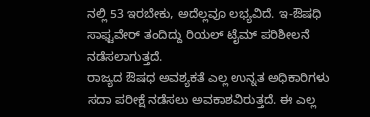ನಲ್ಲಿ 53 ಇರಬೇಕು, ಅದೆಲ್ಲವೂ ಲಭ್ಯವಿದೆ. ಇ-ಔಷಧಿ ಸಾಫ್ಟವೇರ್ ತಂದಿದ್ದು ರಿಯಲ್ ಟೈಮ್ ಪರಿಶೀಲನೆ ನಡೆಸಲಾಗುತ್ತದೆ.
ರಾಜ್ಯದ ಔಷಧ ಅವಶ್ಯಕತೆ ಎಲ್ಲ ಉನ್ನತ ಅಧಿಕಾರಿಗಳು ಸದಾ ಪರೀಕ್ಷೆ ನಡೆಸಲು ಅವಕಾಶವಿರುತ್ತದೆ. ಈ ಎಲ್ಲ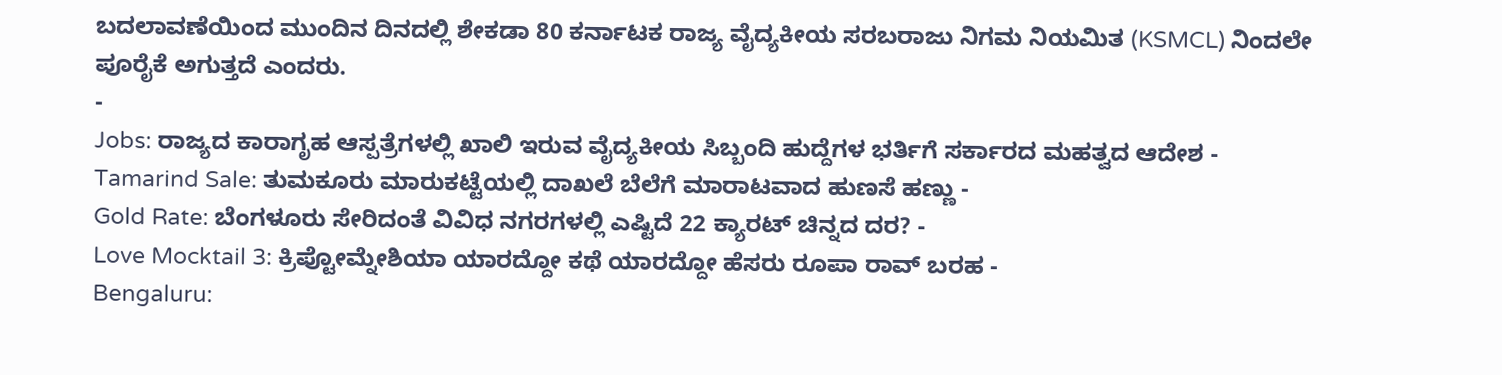ಬದಲಾವಣೆಯಿಂದ ಮುಂದಿನ ದಿನದಲ್ಲಿ ಶೇಕಡಾ 80 ಕರ್ನಾಟಕ ರಾಜ್ಯ ವೈದ್ಯಕೀಯ ಸರಬರಾಜು ನಿಗಮ ನಿಯಮಿತ (KSMCL) ನಿಂದಲೇ ಪೂರೈಕೆ ಅಗುತ್ತದೆ ಎಂದರು.
-
Jobs: ರಾಜ್ಯದ ಕಾರಾಗೃಹ ಆಸ್ಪತ್ರೆಗಳಲ್ಲಿ ಖಾಲಿ ಇರುವ ವೈದ್ಯಕೀಯ ಸಿಬ್ಬಂದಿ ಹುದ್ದೆಗಳ ಭರ್ತಿಗೆ ಸರ್ಕಾರದ ಮಹತ್ವದ ಆದೇಶ -
Tamarind Sale: ತುಮಕೂರು ಮಾರುಕಟ್ಟೆಯಲ್ಲಿ ದಾಖಲೆ ಬೆಲೆಗೆ ಮಾರಾಟವಾದ ಹುಣಸೆ ಹಣ್ಣು -
Gold Rate: ಬೆಂಗಳೂರು ಸೇರಿದಂತೆ ವಿವಿಧ ನಗರಗಳಲ್ಲಿ ಎಷ್ಟಿದೆ 22 ಕ್ಯಾರಟ್ ಚಿನ್ನದ ದರ? -
Love Mocktail 3: ಕ್ರಿಪ್ಟೋಮ್ನೇಶಿಯಾ ಯಾರದ್ದೋ ಕಥೆ ಯಾರದ್ದೋ ಹೆಸರು ರೂಪಾ ರಾವ್ ಬರಹ -
Bengaluru: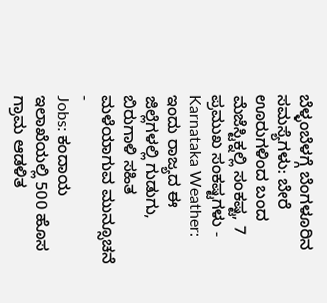ಬೆಳ್ಳಂಬೆಳಗ್ಗೆ ಬೆಂಗಳೂರಿನ ಸಮಸ್ಯೆಗಳು: ಬೇರೆ ಊರುಗಳಿಂದ ಬಂದ ಮೆಜೆಸ್ಟಿಕ್ನಲ್ಲಿ ಸಂಕಷ್ಟ, 7 ಪ್ರಮುಖ ಸಂಕಷ್ಟಗಳು -
Karnataka Weather: ಇಂದು ರಾಜ್ಯದ ಈ ಜಿಲ್ಲೆಗಳಲ್ಲಿ ಗುಡುಗು, ಬಿರುಗಾಳಿ ಸಹಿತ ಮಳೆಯಾಗುವ ಮುನ್ಸೂಚನೆ -
Jobs: ಕಂದಾಯ ಇಲಾಖೆಯಲ್ಲಿ 500 ಹೊಸ ಗ್ರಾಮ ಆಡಳಿತ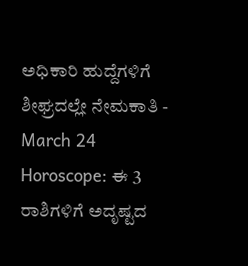ಅಧಿಕಾರಿ ಹುದ್ದೆಗಳಿಗೆ ಶೀಘ್ರದಲ್ಲೇ ನೇಮಕಾತಿ -
March 24 Horoscope: ಈ 3 ರಾಶಿಗಳಿಗೆ ಅದೃಷ್ಟದ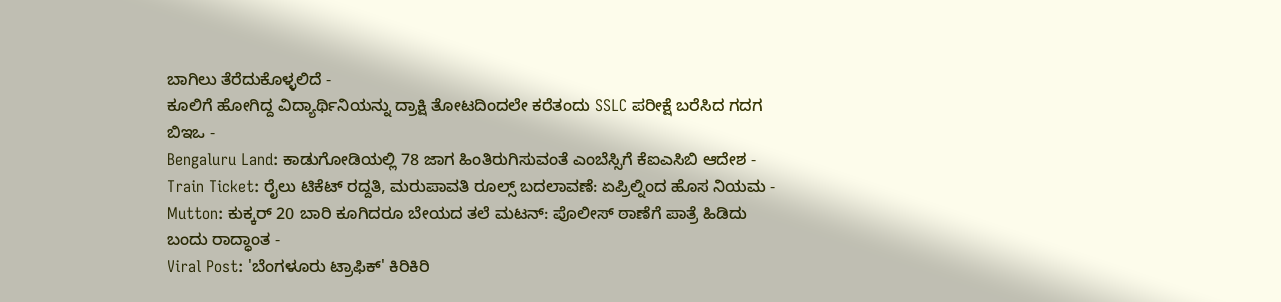ಬಾಗಿಲು ತೆರೆದುಕೊಳ್ಳಲಿದೆ -
ಕೂಲಿಗೆ ಹೋಗಿದ್ದ ವಿದ್ಯಾರ್ಥಿನಿಯನ್ನು ದ್ರಾಕ್ಷಿ ತೋಟದಿಂದಲೇ ಕರೆತಂದು SSLC ಪರೀಕ್ಷೆ ಬರೆಸಿದ ಗದಗ ಬಿಇಒ -
Bengaluru Land: ಕಾಡುಗೋಡಿಯಲ್ಲಿ 78 ಜಾಗ ಹಿಂತಿರುಗಿಸುವಂತೆ ಎಂಬೆಸ್ಸಿಗೆ ಕೆಐಎಸಿಬಿ ಆದೇಶ -
Train Ticket: ರೈಲು ಟಿಕೆಟ್ ರದ್ದತಿ, ಮರುಪಾವತಿ ರೂಲ್ಸ್ ಬದಲಾವಣೆ: ಏಪ್ರಿಲ್ನಿಂದ ಹೊಸ ನಿಯಮ -
Mutton: ಕುಕ್ಕರ್ 20 ಬಾರಿ ಕೂಗಿದರೂ ಬೇಯದ ತಲೆ ಮಟನ್: ಪೊಲೀಸ್ ಠಾಣೆಗೆ ಪಾತ್ರೆ ಹಿಡಿದು ಬಂದು ರಾದ್ಧಾಂತ -
Viral Post: 'ಬೆಂಗಳೂರು ಟ್ರಾಫಿಕ್' ಕಿರಿಕಿರಿ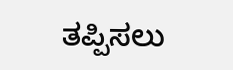ತಪ್ಪಿಸಲು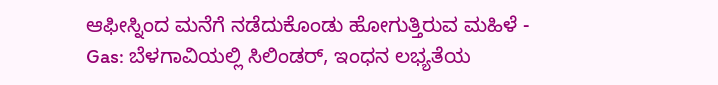ಆಫೀಸ್ನಿಂದ ಮನೆಗೆ ನಡೆದುಕೊಂಡು ಹೋಗುತ್ತಿರುವ ಮಹಿಳೆ -
Gas: ಬೆಳಗಾವಿಯಲ್ಲಿ ಸಿಲಿಂಡರ್, ಇಂಧನ ಲಭ್ಯತೆಯ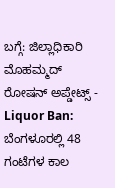ಬಗ್ಗೆ: ಜಿಲ್ಲಾಧಿಕಾರಿ ಮೊಹಮ್ಮದ್ ರೋಷನ್ ಅಪ್ಡೇಟ್ಸ್ -
Liquor Ban: ಬೆಂಗಳೂರಲ್ಲಿ 48 ಗಂಟೆಗಳ ಕಾಲ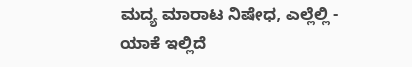ಮದ್ಯ ಮಾರಾಟ ನಿಷೇಧ, ಎಲ್ಲೆಲ್ಲಿ - ಯಾಕೆ ಇಲ್ಲಿದೆ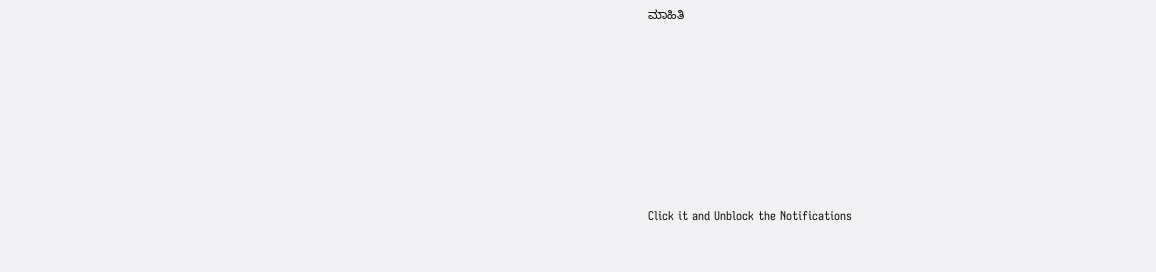ಮಾಹಿತಿ













Click it and Unblock the Notifications